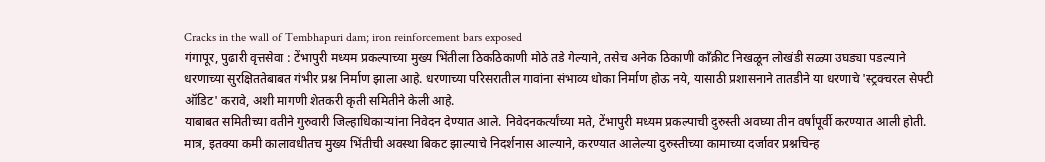Cracks in the wall of Tembhapuri dam; iron reinforcement bars exposed
गंगापूर, पुढारी वृत्तसेवा : टेंभापुरी मध्यम प्रकल्पाच्या मुख्य भिंतीला ठिकठिकाणी मोठे तडे गेल्याने, तसेच अनेक ठिकाणी काँक्रीट निखळून लोखंडी सळ्या उघड्या पडल्याने धरणाच्या सुरक्षिततेबाबत गंभीर प्रश्न निर्माण झाला आहे. धरणाच्या परिसरातील गावांना संभाव्य धोका निर्माण होऊ नये, यासाठी प्रशासनाने तातडीने या धरणाचे 'स्ट्रक्चरल सेफ्टी ऑडिट' करावे, अशी मागणी शेतकरी कृती समितीने केली आहे.
याबाबत समितीच्या वतीने गुरुवारी जिल्हाधिकाऱ्यांना निवेदन देण्यात आले. निवेदनकर्त्यांच्या मते, टेंभापुरी मध्यम प्रकल्पाची दुरुस्ती अवघ्या तीन वर्षांपूर्वी करण्यात आली होती. मात्र, इतक्या कमी कालावधीतच मुख्य भिंतीची अवस्था बिकट झाल्याचे निदर्शनास आल्याने, करण्यात आलेल्या दुरुस्तीच्या कामाच्या दर्जावर प्रश्नचिन्ह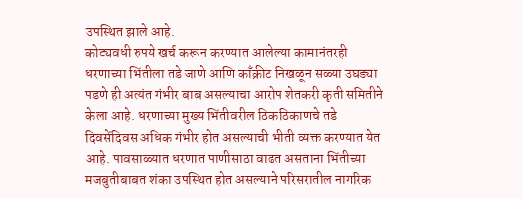उपस्थित झाले आहे.
कोट्यवधी रुपये खर्च करून करण्यात आलेल्या कामानंतरही धरणाच्या भिंतीला तडे जाणे आणि काँक्रीट निखळून सळ्या उघड्या पडणे ही अत्यंत गंभीर बाब असल्याचा आरोप शेतकरी कृती समितीने केला आहे. धरणाच्या मुख्य भिंतीवरील ठिकठिकाणचे तडे दिवसेंदिवस अधिक गंभीर होत असल्याची भीती व्यक्त करण्यात येत आहे. पावसाळ्यात धरणात पाणीसाठा वाढत असताना भिंतीच्या मजबुतीबाबत शंका उपस्थित होत असल्याने परिसरातील नागरिक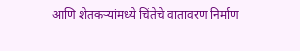आणि शेतकऱ्यांमध्ये चिंतेचे वातावरण निर्माण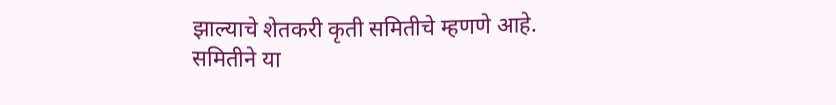झाल्याचे शेतकरी कृती समितीचे म्हणणे आहे.
समितीने या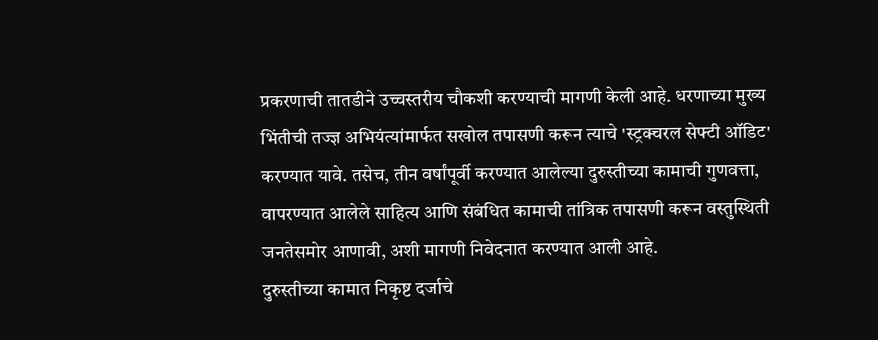प्रकरणाची तातडीने उच्चस्तरीय चौकशी करण्याची मागणी केली आहे. धरणाच्या मुख्य भिंतीची तज्ज्ञ अभियंत्यांमार्फत सखोल तपासणी करून त्याचे 'स्ट्रक्चरल सेफ्टी ऑडिट' करण्यात यावे. तसेच, तीन वर्षांपूर्वी करण्यात आलेल्या दुरुस्तीच्या कामाची गुणवत्ता, वापरण्यात आलेले साहित्य आणि संबंधित कामाची तांत्रिक तपासणी करून वस्तुस्थिती जनतेसमोर आणावी, अशी मागणी निवेदनात करण्यात आली आहे.
दुरुस्तीच्या कामात निकृष्ट दर्जाचे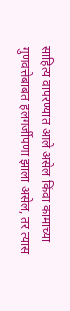साहित्य वापरण्यात आले असेल किंवा कामाच्या गुणवत्तेबाबत हलगर्जीपणा झाला असेल, तर त्यास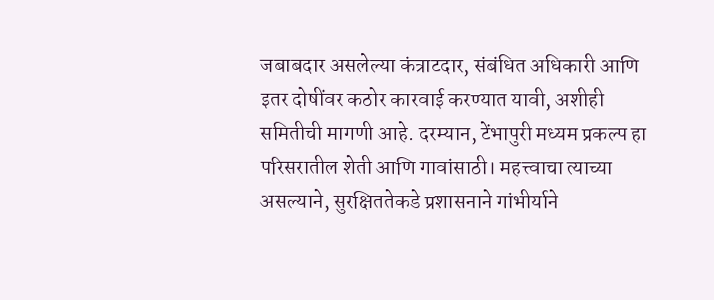जबाबदार असलेल्या कंत्राटदार, संबंधित अधिकारी आणि इतर दोषींवर कठोर कारवाई करण्यात यावी, अशीही समितीची मागणी आहे. दरम्यान, टेंभापुरी मध्यम प्रकल्प हा परिसरातील शेती आणि गावांसाठी। महत्त्वाचा त्याच्या असल्याने, सुरक्षिततेकडे प्रशासनाने गांभीर्याने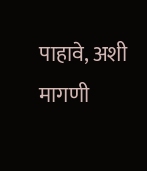पाहावे, अशी मागणी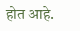होत आहे.